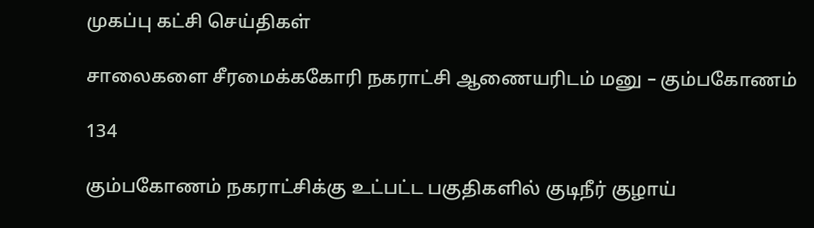முகப்பு கட்சி செய்திகள்

சாலைகளை சீரமைக்ககோரி நகராட்சி ஆணையரிடம் மனு – கும்பகோணம்

134

கும்பகோணம் நகராட்சிக்கு உட்பட்ட பகுதிகளில் குடிநீர் குழாய்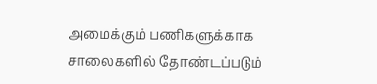அமைக்கும் பணிகளுக்காக சாலைகளில் தோண்டப்படும்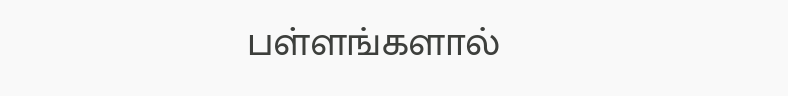பள்ளங்களால்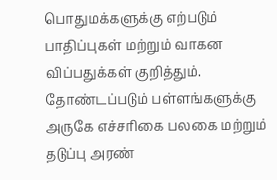பொதுமக்களுக்கு எற்படும் பாதிப்புகள் மற்றும் வாகன விப்பதுக்கள் குறித்தும். தோண்டப்படும் பள்ளங்களுக்கு அருகே எச்சரிகை பலகை மற்றும் தடுப்பு அரண்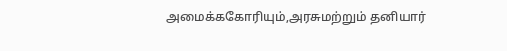அமைக்ககோரியும்,அரசுமற்றும் தனியார்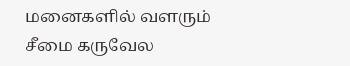மனைகளில் வளரும் சீமை கருவேல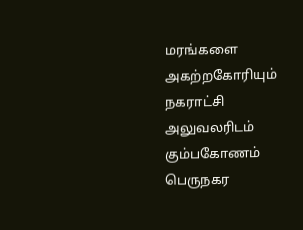மரங்களை அகற்றகோரியும் நகராட்சி அலுவலரிடம் கும்பகோணம் பெருநகர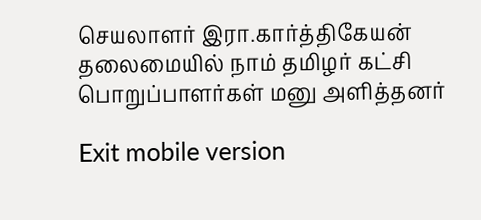செயலாளர் இரா.கார்த்திகேயன் தலைமையில் நாம் தமிழர் கட்சி பொறுப்பாளர்கள் மனு அளித்தனர்

Exit mobile version